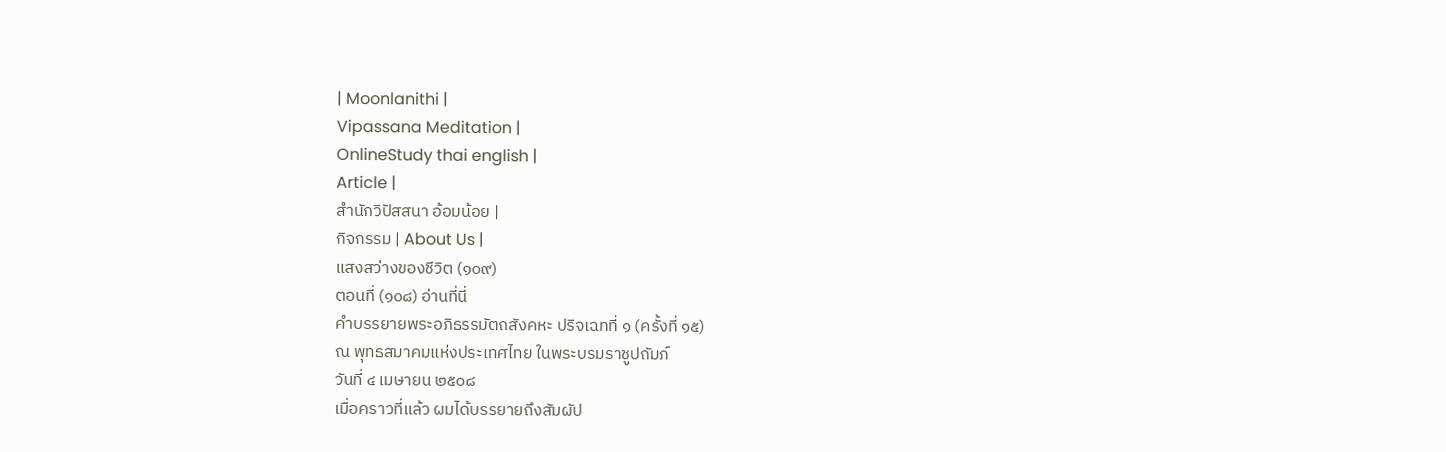| Moonlanithi |
Vipassana Meditation |
OnlineStudy thai english |
Article |
สำนักวิปัสสนา อ้อมน้อย |
กิจกรรม | About Us |
แสงสว่างของชีวิต (๑๐๙)
ตอนที่ (๑๐๘) อ่านที่นี่
คำบรรยายพระอภิธรรมัตถสังคหะ ปริจเฉทที่ ๑ (ครั้งที่ ๑๕)
ณ พุทธสมาคมแห่งประเทศไทย ในพระบรมราชูปถัมภ์
วันที่ ๔ เมษายน ๒๕๐๘
เมื่อคราวที่แล้ว ผมได้บรรยายถึงสัมผัป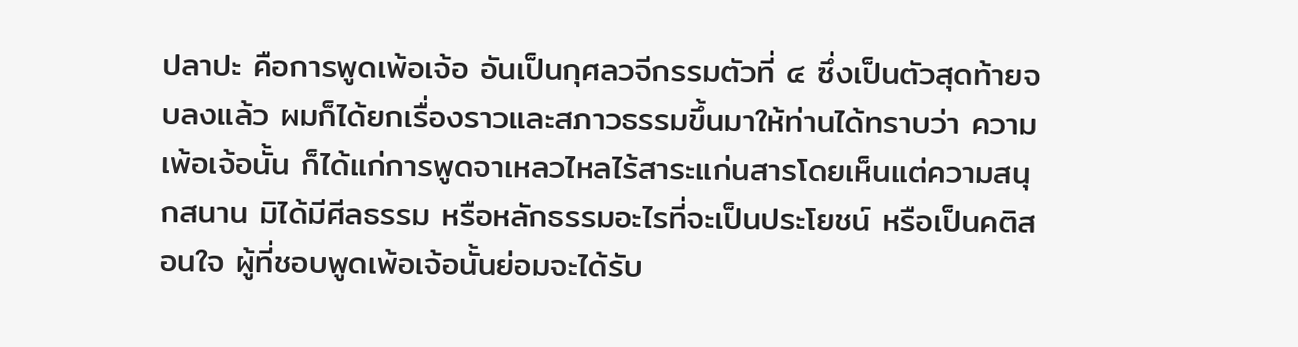ปลาปะ คือการพูดเพ้อเจ้อ อันเป็นกุศลวจีกรรมตัวที่ ๔ ซึ่งเป็นตัวสุดท้ายจบลงแล้ว ผมก็ได้ยกเรื่องราวและสภาวธรรมขึ้นมาให้ท่านได้ทราบว่า ความเพ้อเจ้อนั้น ก็ได้แก่การพูดจาเหลวไหลไร้สาระแก่นสารโดยเห็นแต่ความสนุกสนาน มิได้มีศีลธรรม หรือหลักธรรมอะไรที่จะเป็นประโยชน์ หรือเป็นคติสอนใจ ผู้ที่ชอบพูดเพ้อเจ้อนั้นย่อมจะได้รับ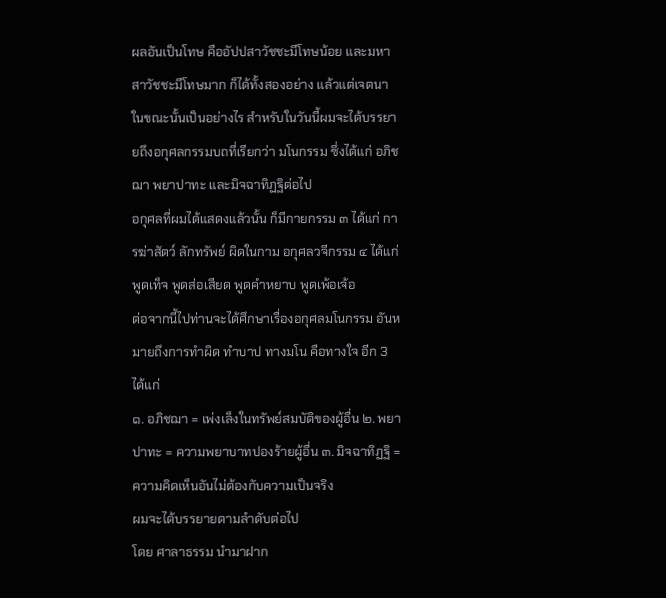ผลอันเป็นโทษ คืออัปปสาวัชชะมีโทษน้อย และมหาสาวัชชะมีโทษมาก ก็ได้ทั้งสองอย่าง แล้วแต่เจตนาในขณะนั้นเป็นอย่างไร สำหรับในวันนี้ผมจะได้บรรยายถึงอกุศลกรรมบถที่เรียกว่า มโนกรรม ซึ่งได้แก่ อภิชฌา พยาปาทะ และมิจฉาทิฏฐิต่อไป
อกุศลที่ผมได้แสดงแล้วนั้น ก็มีกายกรรม ๓ ได้แก่ การฆ่าสัตว์ ลักทรัพย์ ผิดในกาม อกุศลวจีกรรม ๔ ได้แก่ พูดเท็จ พูดส่อเสียด พูดคำหยาบ พูดเพ้อเจ้อ
ต่อจากนี้ไปท่านจะได้ศึกษาเรื่องอกุศลมโนกรรม อันหมายถึงการทำผิด ทำบาป ทางมโน คือทางใจ อีก 3 ได้แก่
๑. อภิชฌา = เพ่งเล็งในทรัพย์สมบัติของผู้อื่น ๒. พยาปาทะ = ความพยาบาทปองร้ายผู้อื่น ๓. มิจฉาทิฏฐิ = ความคิดเห็นอันไม่ต้องกับความเป็นจริง
ผมจะได้บรรยายตามลำดับต่อไป
โดย ศาลาธรรม นำมาฝาก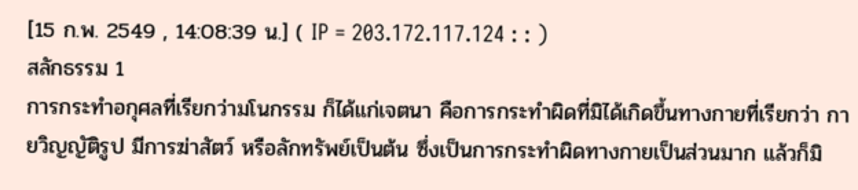[15 ก.พ. 2549 , 14:08:39 น.] ( IP = 203.172.117.124 : : )
สลักธรรม 1
การกระทำอกุศลที่เรียกว่ามโนกรรม ก็ได้แก่เจตนา คือการกระทำผิดที่มิได้เกิดขึ้นทางกายที่เรียกว่า กายวิญญัติรูป มีการฆ่าสัตว์ หรือลักทรัพย์เป็นต้น ซึ่งเป็นการกระทำผิดทางกายเป็นส่วนมาก แล้วก็มิ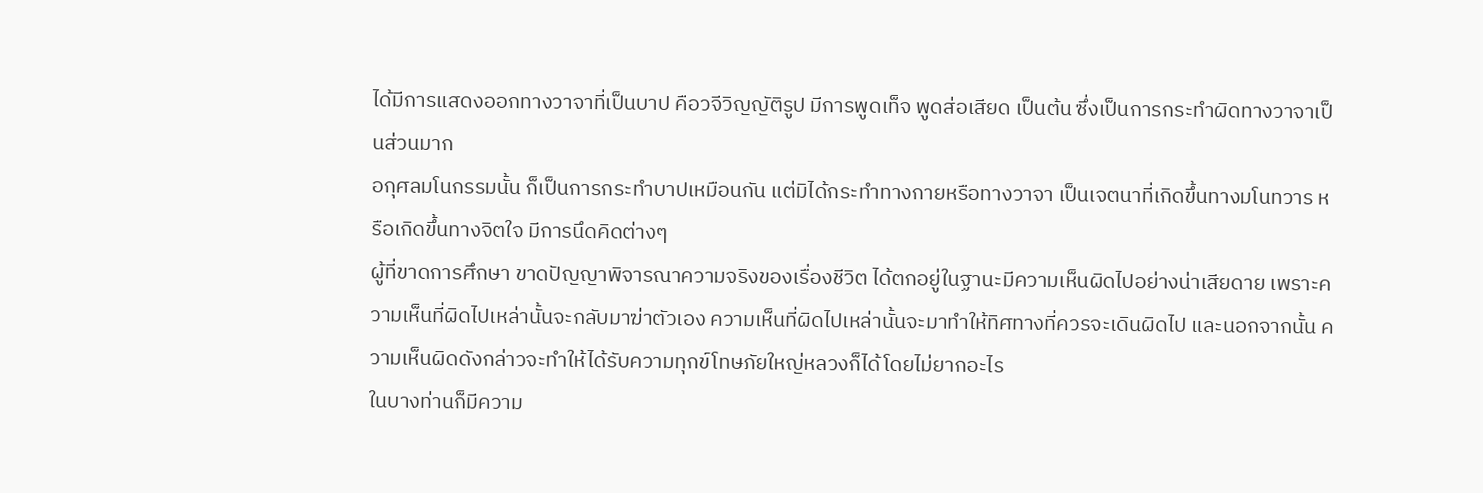ได้มีการแสดงออกทางวาจาที่เป็นบาป คือวจีวิญญัติรูป มีการพูดเท็จ พูดส่อเสียด เป็นต้น ซึ่งเป็นการกระทำผิดทางวาจาเป็นส่วนมาก
อกุศลมโนกรรมนั้น ก็เป็นการกระทำบาปเหมือนกัน แต่มิได้กระทำทางกายหรือทางวาจา เป็นเจตนาที่เกิดขึ้นทางมโนทวาร หรือเกิดขึ้นทางจิตใจ มีการนึดคิดต่างๆ
ผู้ที่ขาดการศึกษา ขาดปัญญาพิจารณาความจริงของเรื่องชีวิต ได้ตกอยู่ในฐานะมีความเห็นผิดไปอย่างน่าเสียดาย เพราะความเห็นที่ผิดไปเหล่านั้นจะกลับมาฆ่าตัวเอง ความเห็นที่ผิดไปเหล่านั้นจะมาทำให้ทิศทางที่ควรจะเดินผิดไป และนอกจากนั้น ความเห็นผิดดังกล่าวจะทำให้ได้รับความทุกข์โทษภัยใหญ่หลวงก็ได้โดยไม่ยากอะไร
ในบางท่านก็มีความ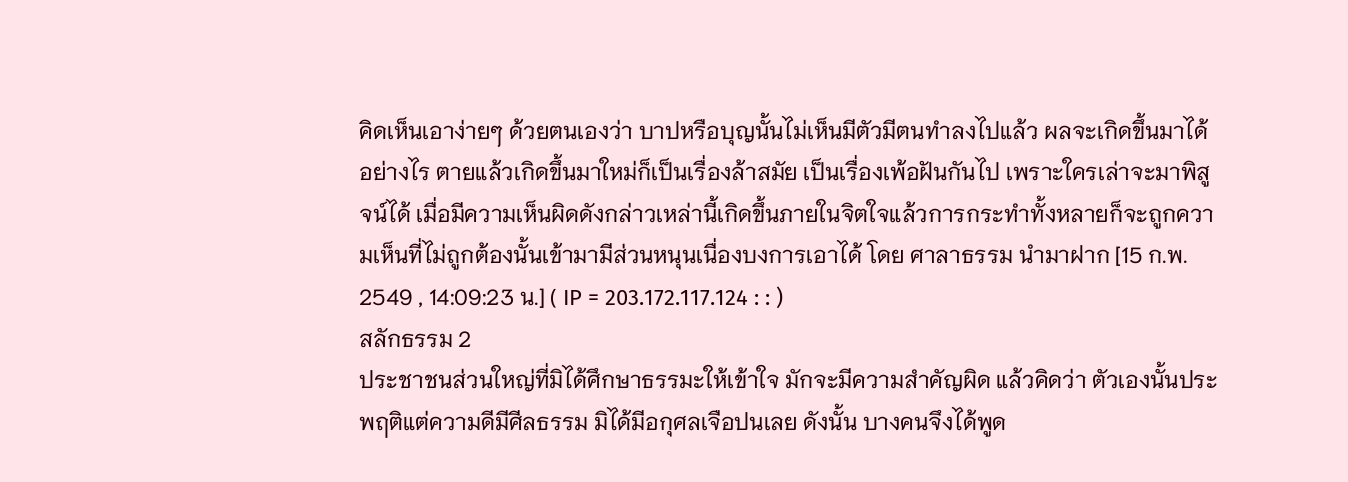คิดเห็นเอาง่ายๆ ด้วยตนเองว่า บาปหรือบุญนั้นไม่เห็นมีตัวมีตนทำลงไปแล้ว ผลจะเกิดขึ้นมาได้อย่างไร ตายแล้วเกิดขึ้นมาใหม่ก็เป็นเรื่องล้าสมัย เป็นเรื่องเพ้อฝันกันไป เพราะใครเล่าจะมาพิสูจน์ได้ เมื่อมีความเห็นผิดดังกล่าวเหล่านี้เกิดขึ้นภายในจิตใจแล้วการกระทำทั้งหลายก็จะถูกความเห็นที่ไม่ถูกต้องนั้นเข้ามามีส่วนหนุนเนื่องบงการเอาได้ โดย ศาลาธรรม นำมาฝาก [15 ก.พ. 2549 , 14:09:23 น.] ( IP = 203.172.117.124 : : )
สลักธรรม 2
ประชาชนส่วนใหญ่ที่มิได้ศึกษาธรรมะให้เข้าใจ มักจะมีความสำคัญผิด แล้วคิดว่า ตัวเองนั้นประพฤติแต่ความดีมีศีลธรรม มิได้มีอกุศลเจือปนเลย ดังนั้น บางคนจึงได้พูด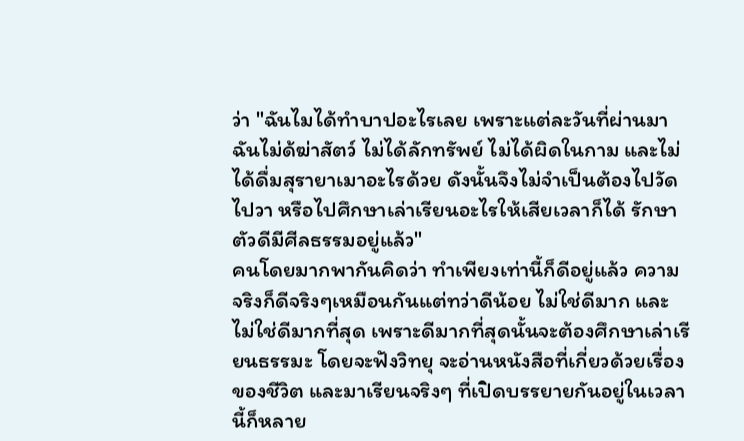ว่า "ฉันไมได้ทำบาปอะไรเลย เพราะแต่ละวันที่ผ่านมา ฉันไม่ด้ฆ่าสัตว์ ไม่ได้ลักทรัพย์ ไม่ได้ผิดในกาม และไม่ได้ดื่มสุรายาเมาอะไรด้วย ดังนั้นจึงไม่จำเป็นต้องไปวัดไปวา หรือไปศึกษาเล่าเรียนอะไรให้เสียเวลาก็ได้ รักษาตัวดีมีศีลธรรมอยู่แล้ว"
คนโดยมากพากันคิดว่า ทำเพียงเท่านี้ก็ดีอยู่แล้ว ความจริงก็ดีจริงๆเหมือนกันแต่ทว่าดีน้อย ไม่ใช่ดีมาก และไม่ใช่ดีมากที่สุด เพราะดีมากที่สุดนั้นจะต้องศึกษาเล่าเรียนธรรมะ โดยจะฟังวิทยุ จะอ่านหนังสือที่เกี่ยวด้วยเรื่องของชีวิต และมาเรียนจริงๆ ที่เปิดบรรยายกันอยู่ในเวลานี้ก็หลาย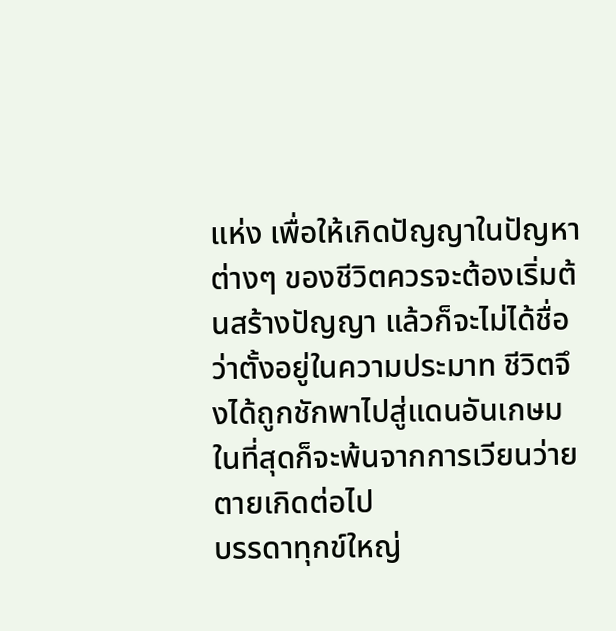แห่ง เพื่อให้เกิดปัญญาในปัญหาต่างๆ ของชีวิตควรจะต้องเริ่มต้นสร้างปัญญา แล้วก็จะไม่ได้ชื่อว่าตั้งอยู่ในความประมาท ชีวิตจึงได้ถูกชักพาไปสู่แดนอันเกษม ในที่สุดก็จะพ้นจากการเวียนว่ายตายเกิดต่อไป
บรรดาทุกข์ใหญ่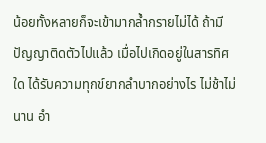น้อยทั้งหลายก็จะเข้ามากล้ำกรายไม่ได้ ถ้ามีปัญญาติดตัวไปแล้ว เมื่อไปเกิดอยู่ในสารทิศใด ได้รับความทุกข์ยากลำบากอย่างไร ไม่ช้าไม่นาน อำ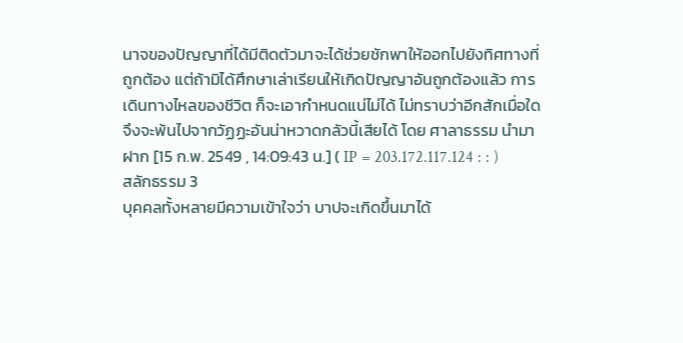นาจของปัญญาที่ได้มีติดตัวมาจะได้ช่วยชักพาให้ออกไปยังทิศทางที่ถูกต้อง แต่ถ้ามิได้ศึกษาเล่าเรียนให้เกิดปัญญาอันถูกต้องแล้ว การเดินทางไหลของชีวิต ก็จะเอากำหนดแน่ไม่ได้ ไม่ทราบว่าอีกสักเมื่อใดจึงจะพ้นไปจากวัฏฏะอันน่าหวาดกลัวนี้เสียได้ โดย ศาลาธรรม นำมาฝาก [15 ก.พ. 2549 , 14:09:43 น.] ( IP = 203.172.117.124 : : )
สลักธรรม 3
บุคคลทั้งหลายมีความเข้าใจว่า บาปจะเกิดขึ้นมาได้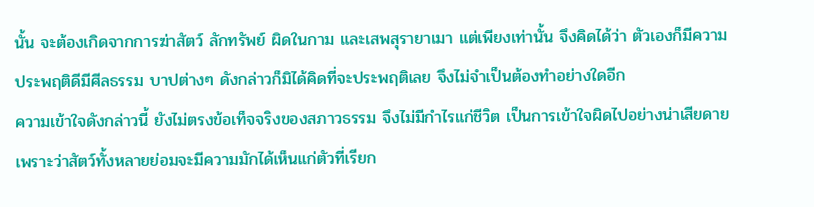นั้น จะต้องเกิดจากการฆ่าสัตว์ ลักทรัพย์ ผิดในกาม และเสพสุรายาเมา แต่เพียงเท่านั้น จึงคิดได้ว่า ตัวเองก็มีความประพฤติดีมีศีลธรรม บาปต่างๆ ดังกล่าวก็มิได้คิดที่จะประพฤติเลย จึงไม่จำเป็นต้องทำอย่างใดอีก
ความเข้าใจดังกล่าวนี้ ยังไม่ตรงข้อเท็จจริงของสภาวธรรม จึงไม่มีกำไรแก่ชีวิต เป็นการเข้าใจผิดไปอย่างน่าเสียดาย เพราะว่าสัตว์ทั้งหลายย่อมจะมีความมักได้เห็นแก่ตัวที่เรียก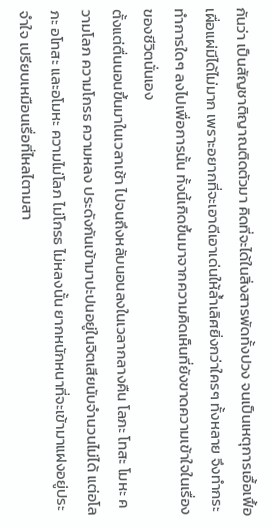กันว่า เป็นสัญชาติญาณติดตัวมา คิดที่จะได้ในสิ่งสารพัดทั้งปวง จนเป็นเหตุการเอื้อเฟื้อเผื่อแผ่มีได้ไม่มาก เพราะอยากที่จะเอาดีเอาเด่นให้ล้ำเลิศยิ่งกว่าใครๆ ทั้งหลาย จึงทำกระทำการใดๆ ลงไปเพื่อการนั้น ทั้งนี้เกิดขึ้นมาจากความคิดเห็นที่ยังขาดความเข้าใจในเรื่องของชีวิตนั่นเอง
ตั้งแต่ตื่นนอนขึ้นมาในเวลาเช้า ไปจนถึงหลับนอนลงในเวลากลางคืน โลภะ โทสะ โมหะ ความโลภ ความโกรธ ความหลง ประดังกันเข้ามาปะปนอยู่ในจิตเสียนับจำนวนไม่ได้ แต่อโลภะ อโทสะ และอโมหะ ความไม่โลภ ไม่โกรธ ไม่หลงนั้น ยากหนักหนาที่จะเข้ามาแฝงอยู่ประจำใจ เปรียบเหมือนเรื่อที่ไหลไตามสา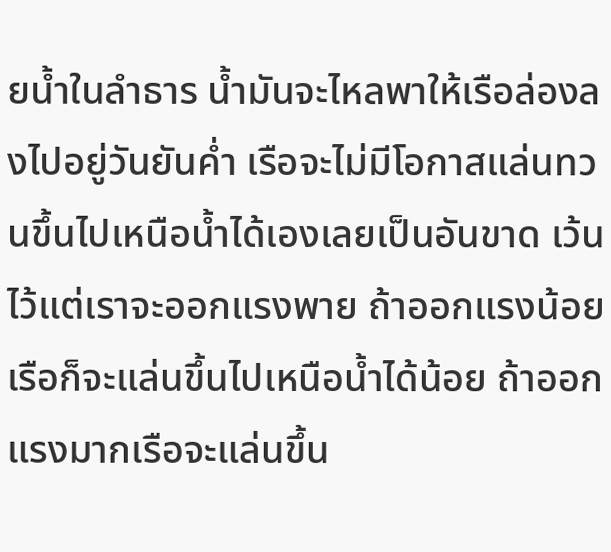ยน้ำในลำธาร น้ำมันจะไหลพาให้เรือล่องลงไปอยู่วันยันค่ำ เรือจะไม่มีโอกาสแล่นทวนขึ้นไปเหนือน้ำได้เองเลยเป็นอันขาด เว้นไว้แต่เราจะออกแรงพาย ถ้าออกแรงน้อย เรือก็จะแล่นขึ้นไปเหนือน้ำได้น้อย ถ้าออกแรงมากเรือจะแล่นขึ้น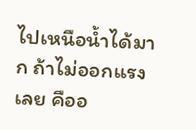ไปเหนือน้ำได้มาก ถ้าไม่ออกแรงเลย คืออ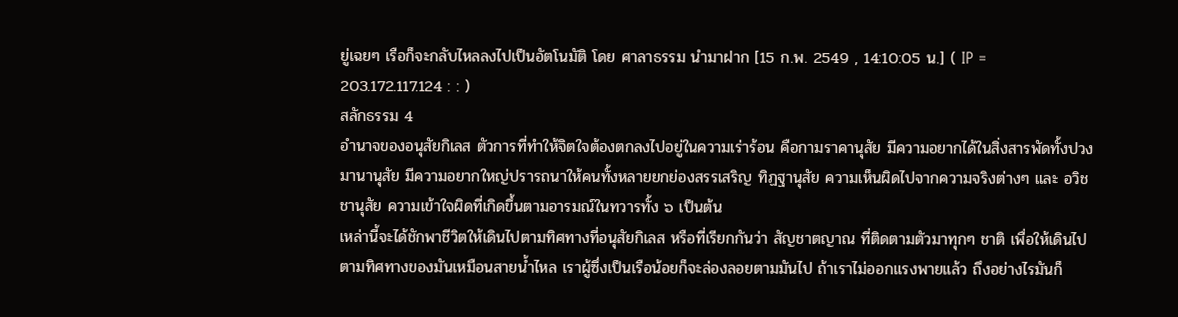ยู่เฉยๆ เรือก็จะกลับไหลลงไปเป็นอัตโนมัติ โดย ศาลาธรรม นำมาฝาก [15 ก.พ. 2549 , 14:10:05 น.] ( IP = 203.172.117.124 : : )
สลักธรรม 4
อำนาจของอนุสัยกิเลส ตัวการที่ทำให้จิตใจต้องตกลงไปอยู่ในความเร่าร้อน คือกามราคานุสัย มีความอยากได้ในสิ่งสารพัดทั้งปวง มานานุสัย มีความอยากใหญ่ปรารถนาให้คนทั้งหลายยกย่องสรรเสริญ ทิฏฐานุสัย ความเห็นผิดไปจากความจริงต่างๆ และ อวิชชานุสัย ความเข้าใจผิดที่เกิดขึ้นตามอารมณ์ในทวารทั้ง ๖ เป็นต้น
เหล่านี้จะได้ชักพาชีวิตให้เดินไปตามทิศทางที่อนุสัยกิเลส หรือที่เรียกกันว่า สัญชาตญาณ ที่ติดตามตัวมาทุกๆ ชาติ เพื่อให้เดินไปตามทิศทางของมันเหมือนสายน้ำไหล เราผู้ซึ่งเป็นเรือน้อยก็จะล่องลอยตามมันไป ถ้าเราไม่ออกแรงพายแล้ว ถึงอย่างไรมันก็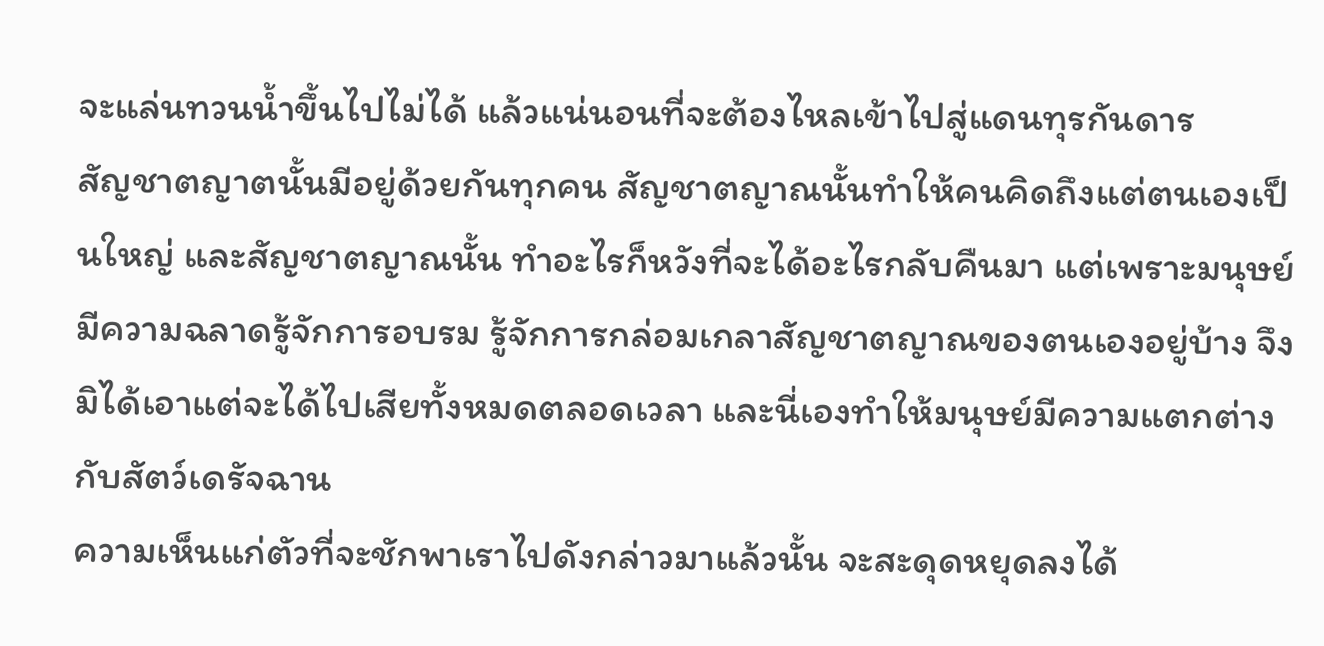จะแล่นทวนน้ำขึ้นไปไม่ได้ แล้วแน่นอนที่จะต้องไหลเข้าไปสู่แดนทุรกันดาร
สัญชาตญาตนั้นมีอยู่ด้วยกันทุกคน สัญชาตญาณนั้นทำให้คนคิดถึงแต่ตนเองเป็นใหญ่ และสัญชาตญาณนั้น ทำอะไรก็หวังที่จะได้อะไรกลับคืนมา แต่เพราะมนุษย์มีความฉลาดรู้จักการอบรม รู้จักการกล่อมเกลาสัญชาตญาณของตนเองอยู่บ้าง จึงมิได้เอาแต่จะได้ไปเสียทั้งหมดตลอดเวลา และนี่เองทำให้มนุษย์มีความแตกต่างกับสัตว์เดรัจฉาน
ความเห็นแก่ตัวที่จะชักพาเราไปดังกล่าวมาแล้วนั้น จะสะดุดหยุดลงได้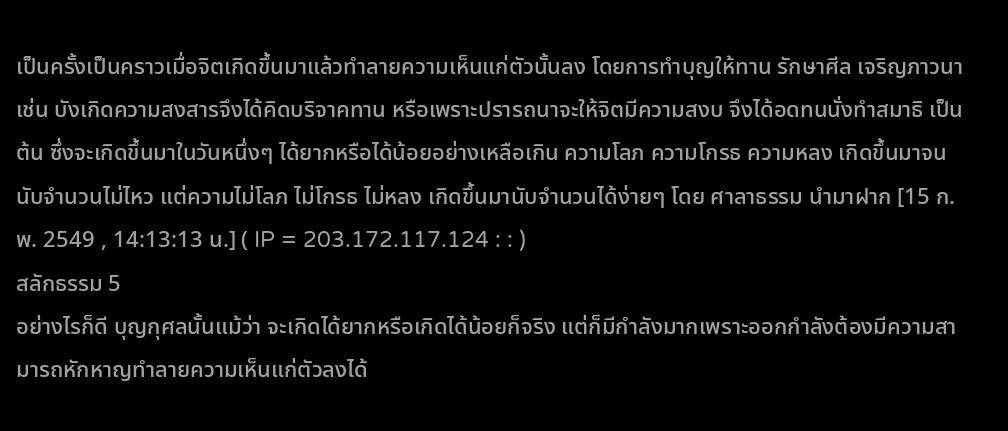เป็นครั้งเป็นคราวเมื่อจิตเกิดขึ้นมาแล้วทำลายความเห็นแก่ตัวนั้นลง โดยการทำบุญให้ทาน รักษาศีล เจริญภาวนา เช่น บังเกิดความสงสารจึงได้คิดบริจาคทาน หรือเพราะปรารถนาจะให้จิตมีความสงบ จึงได้อดทนนั่งทำสมาธิ เป็นต้น ซึ่งจะเกิดขึ้นมาในวันหนึ่งๆ ได้ยากหรือได้น้อยอย่างเหลือเกิน ความโลภ ความโกรธ ความหลง เกิดขึ้นมาจนนับจำนวนไม่ไหว แต่ความไม่โลภ ไม่โกรธ ไม่หลง เกิดขึ้นมานับจำนวนได้ง่ายๆ โดย ศาลาธรรม นำมาฝาก [15 ก.พ. 2549 , 14:13:13 น.] ( IP = 203.172.117.124 : : )
สลักธรรม 5
อย่างไรก็ดี บุญกุศลนั้นแม้ว่า จะเกิดได้ยากหรือเกิดได้น้อยก็จริง แต่ก็มีกำลังมากเพราะออกกำลังต้องมีความสามารถหักหาญทำลายความเห็นแก่ตัวลงได้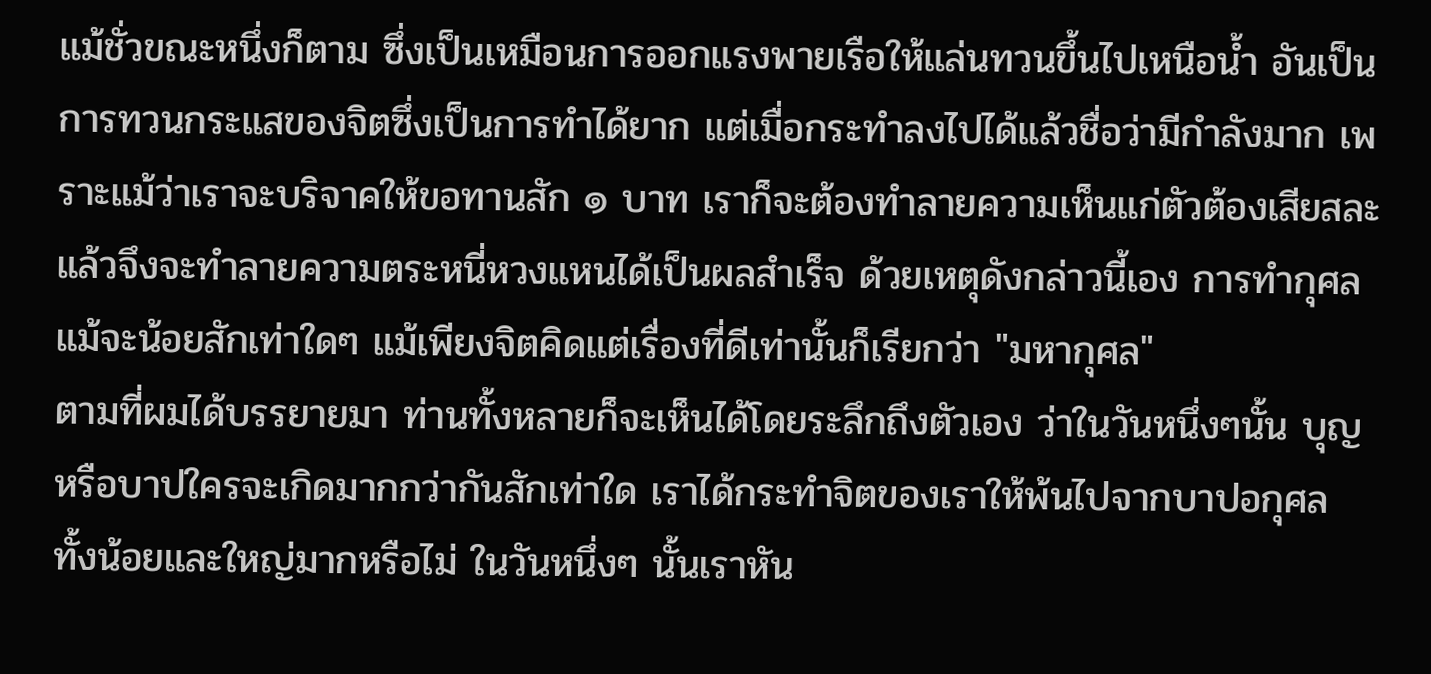แม้ชั่วขณะหนึ่งก็ตาม ซึ่งเป็นเหมือนการออกแรงพายเรือให้แล่นทวนขึ้นไปเหนือน้ำ อันเป็นการทวนกระแสของจิตซึ่งเป็นการทำได้ยาก แต่เมื่อกระทำลงไปได้แล้วชื่อว่ามีกำลังมาก เพราะแม้ว่าเราจะบริจาคให้ขอทานสัก ๑ บาท เราก็จะต้องทำลายความเห็นแก่ตัวต้องเสียสละ แล้วจึงจะทำลายความตระหนี่หวงแหนได้เป็นผลสำเร็จ ด้วยเหตุดังกล่าวนี้เอง การทำกุศล แม้จะน้อยสักเท่าใดๆ แม้เพียงจิตคิดแต่เรื่องที่ดีเท่านั้นก็เรียกว่า "มหากุศล"
ตามที่ผมได้บรรยายมา ท่านทั้งหลายก็จะเห็นได้โดยระลึกถึงตัวเอง ว่าในวันหนึ่งๆนั้น บุญหรือบาปใครจะเกิดมากกว่ากันสักเท่าใด เราได้กระทำจิตของเราให้พ้นไปจากบาปอกุศล ทั้งน้อยและใหญ่มากหรือไม่ ในวันหนึ่งๆ นั้นเราหัน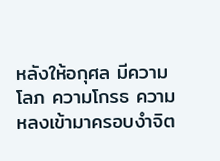หลังให้อกุศล มีความโลภ ความโกรธ ความหลงเข้ามาครอบงำจิต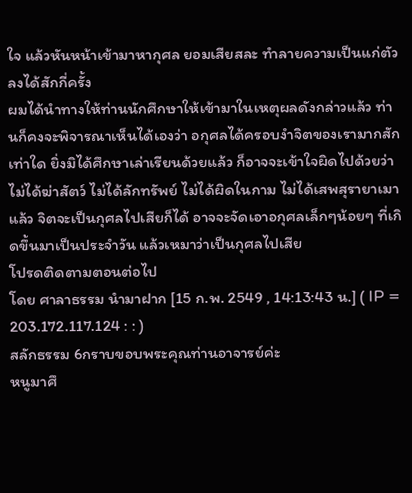ใจ แล้วหันหน้าเข้ามาหากุศล ยอมเสียสละ ทำลายความเป็นแก่ตัวลงได้สักกี่ครั้ง
ผมได้นำทางให้ท่านนักศึกษาให้เข้ามาในเหตุผลดังกล่าวแล้ว ท่านก็คงจะพิจารณาเห็นได้เองว่า อกุศลได้ครอบงำจิตของเรามากสักเท่าใด ยิ่งมิได้ศึกษาเล่าเรียนด้วยแล้ว ก็อาจจะเข้าใจผิดไปด้วยว่า ไม่ได้ฆ่าสัตว์ ไม่ได้ลักทรัพย์ ไม่ได้ผิดในกาม ไม่ได้เสพสุรายาเมาแล้ว จิตจะเป็นกุศลไปเสียก็ได้ อาจจะจัดเอาอกุศลเล็กๆน้อยๆ ที่เกิดขึ้นมาเป็นประจำวัน แล้วเหมาว่าเป็นกุศลไปเสีย
โปรดติดตามตอนต่อไป
โดย ศาลาธรรม นำมาฝาก [15 ก.พ. 2549 , 14:13:43 น.] ( IP = 203.172.117.124 : : )
สลักธรรม 6กราบขอบพระคุณท่านอาจารย์ค่ะ
หนูมาศึ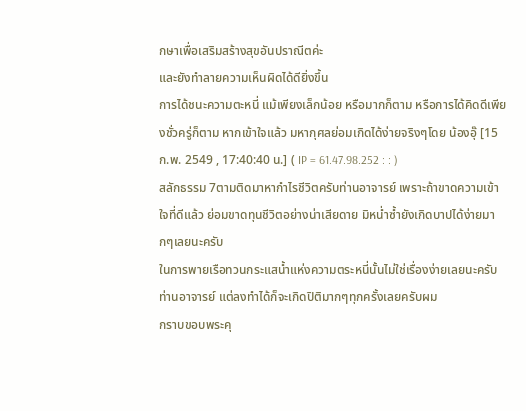กษาเพื่อเสริมสร้างสุขอันปราณีตค่ะ
และยังทำลายความเห็นผิดได้ดียิ่งขึ้น
การได้ชนะความตะหนี่ แม้เพียงเล็กน้อย หรือมากก็ตาม หรือการได้คิดดีเพียงชั่วครู่ก็ตาม หากเข้าใจแล้ว มหากุศลย่อมเกิดได้ง่ายจริงๆโดย น้องอุ๊ [15 ก.พ. 2549 , 17:40:40 น.] ( IP = 61.47.98.252 : : )
สลักธรรม 7ตามติดมาหากำไรชีวิตครับท่านอาจารย์ เพราะถ้าขาดความเข้าใจที่ดีแล้ว ย่อมขาดทุนชีวิตอย่างน่าเสียดาย มิหน่ำซ้ำยังเกิดบาปได้ง่ายมากๆเลยนะครับ
ในการพายเรือทวนกระแสน้ำแห่งความตระหนี่นั้นไม่ใช่เรื่องง่ายเลยนะครับท่านอาจารย์ แต่ลงทำได้ก็จะเกิดปิติมากๆทุกครั้งเลยครับผม
กราบขอบพระคุ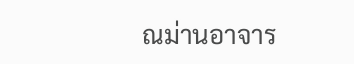ณม่านอาจาร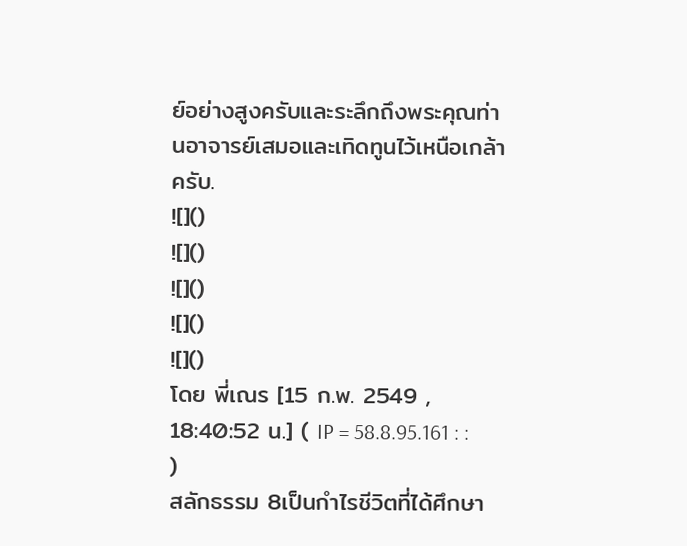ย์อย่างสูงครับและระลึกถึงพระคุณท่านอาจารย์เสมอและเทิดทูนไว้เหนือเกล้าครับ.
![]()
![]()
![]()
![]()
![]()
โดย พี่เณร [15 ก.พ. 2549 , 18:40:52 น.] ( IP = 58.8.95.161 : : )
สลักธรรม 8เป็นกำไรชีวิตที่ได้ศึกษา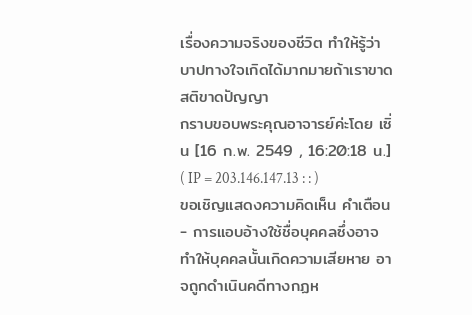เรื่องความจริงของชีวิต ทำให้รู้ว่าบาปทางใจเกิดได้มากมายถ้าเราขาดสติขาดปัญญา
กราบขอบพระคุณอาจารย์ค่ะโดย เซิ่น [16 ก.พ. 2549 , 16:20:18 น.] ( IP = 203.146.147.13 : : )
ขอเชิญแสดงความคิดเห็น คำเตือน
- การแอบอ้างใช้ชื่อบุคคลซึ่งอาจทำให้บุคคลนั้นเกิดความเสียหาย อาจถูกดำเนินคดีทางกฏห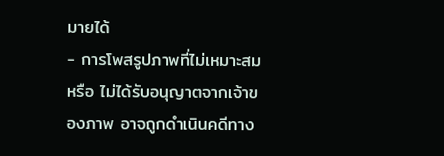มายได้
- การโพสรูปภาพที่ไม่เหมาะสม หรือ ไม่ได้รับอนุญาตจากเจ้าของภาพ อาจถูกดำเนินคดีทาง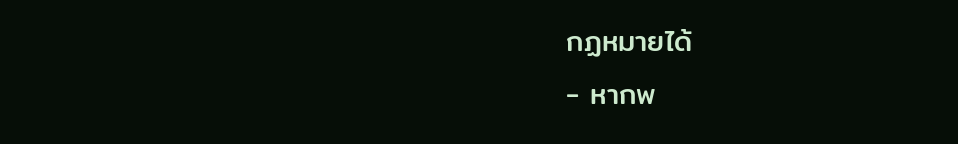กฏหมายได้
- หากพ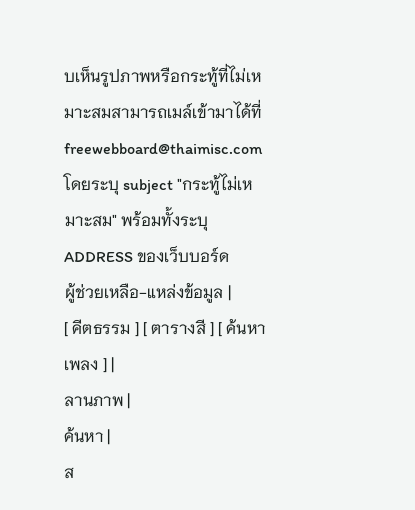บเห็นรูปภาพหรือกระทู้ที่ไม่เหมาะสมสามารถเมล์เข้ามาได้ที่ freewebboard@thaimisc.com โดยระบุ subject "กระทู้ไม่เหมาะสม" พร้อมทั้งระบุ ADDRESS ของเว็บบอร์ด
ผู้ช่วยเหลือ-แหล่งข้อมูล |
[ คีตธรรม ] [ ตารางสี ] [ ค้นหาเพลง ] |
ลานภาพ |
ค้นหา |
ส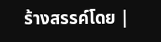ร้างสรรค์โดย |